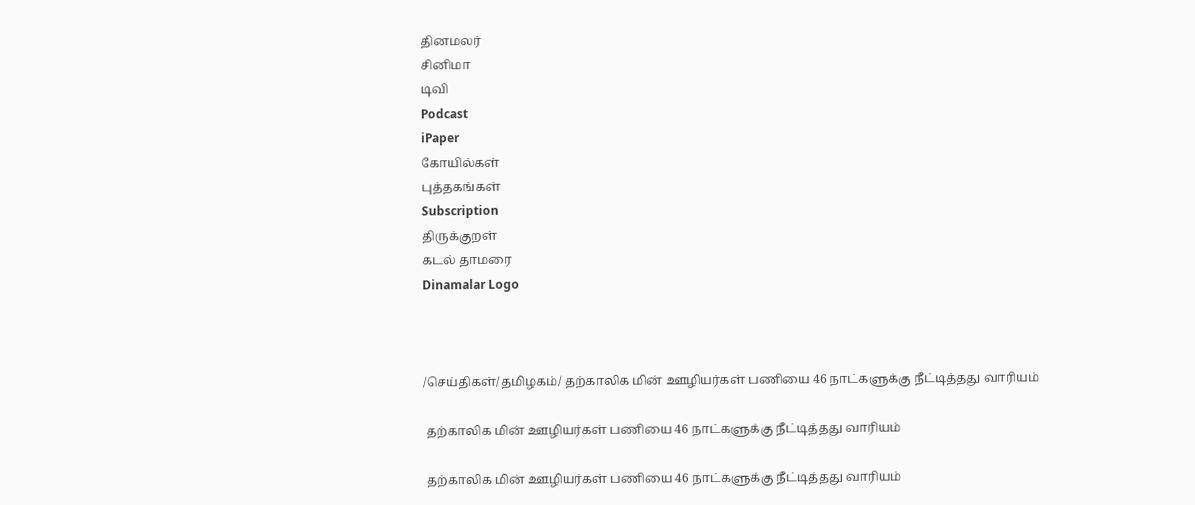தினமலர்
சினிமா
டிவி
Podcast
iPaper
கோயில்கள்
புத்தகங்கள்
Subscription
திருக்குறள்
கடல் தாமரை
Dinamalar Logo



/செய்திகள்/தமிழகம்/ தற்காலிக மின் ஊழியர்கள் பணியை 46 நாட்களுக்கு நீட்டித்தது வாரியம்

 தற்காலிக மின் ஊழியர்கள் பணியை 46 நாட்களுக்கு நீட்டித்தது வாரியம்

 தற்காலிக மின் ஊழியர்கள் பணியை 46 நாட்களுக்கு நீட்டித்தது வாரியம்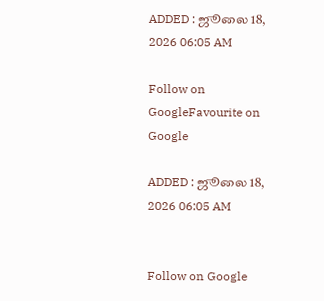ADDED : ஜூலை 18, 2026 06:05 AM

Follow on GoogleFavourite on Google

ADDED : ஜூலை 18, 2026 06:05 AM


Follow on Google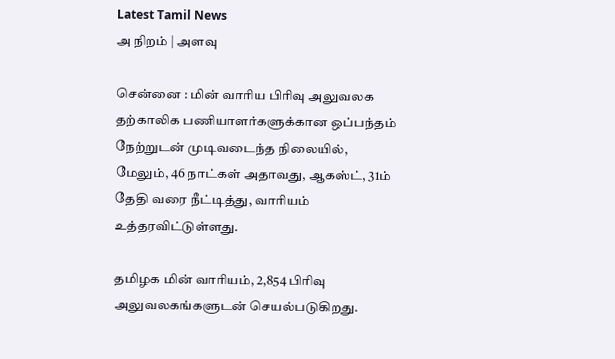Latest Tamil News
அ நிறம் | அளவு

சென்னை : மின் வாரிய பிரிவு அலுவலக தற்காலிக பணியாளர்களுக்கான ஒப்பந்தம் நேற்றுடன் முடிவடைந்த நிலையில், மேலும், 46 நாட்கள் அதாவது, ஆகஸ்ட், 31ம் தேதி வரை நீட்டித்து, வாரியம் உத்தரவிட்டுள்ளது.

தமிழக மின் வாரியம், 2,854 பிரிவு அலுவலகங்களுடன் செயல்படுகிறது.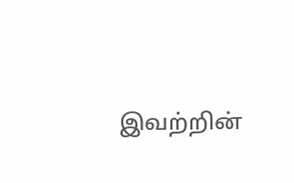இவற்றின்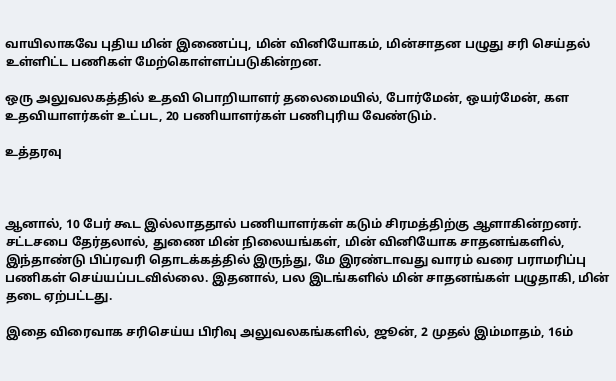வாயிலாகவே புதிய மின் இணைப்பு, மின் வினியோகம், மின்சாதன பழுது சரி செய்தல் உள்ளிட்ட பணிகள் மேற்கொள்ளப்படுகின்றன.

ஒரு அலுவலகத்தில் உதவி பொறியாளர் தலைமையில், போர்மேன், ஒயர்மேன், கள உதவியாளர்கள் உட்பட, 20 பணியாளர்கள் பணிபுரிய வேண்டும்.

உத்தரவு



ஆனால், 10 பேர் கூட இல்லாததால் பணியாளர்கள் கடும் சிரமத்திற்கு ஆளாகின்றனர். சட்டசபை தேர்தலால், துணை மின் நிலையங்கள், மின் வினியோக சாதனங்களில், இந்தாண்டு பிப்ரவரி தொடக்கத்தில் இருந்து, மே இரண்டாவது வாரம் வரை பராமரிப்பு பணிகள் செய்யப்படவில்லை. இதனால், பல இடங்களில் மின் சாதனங்கள் பழுதாகி, மின் தடை ஏற்பட்டது.

இதை விரைவாக சரிசெய்ய பிரிவு அலுவலகங்களில், ஜூன், 2 முதல் இம்மாதம், 16ம்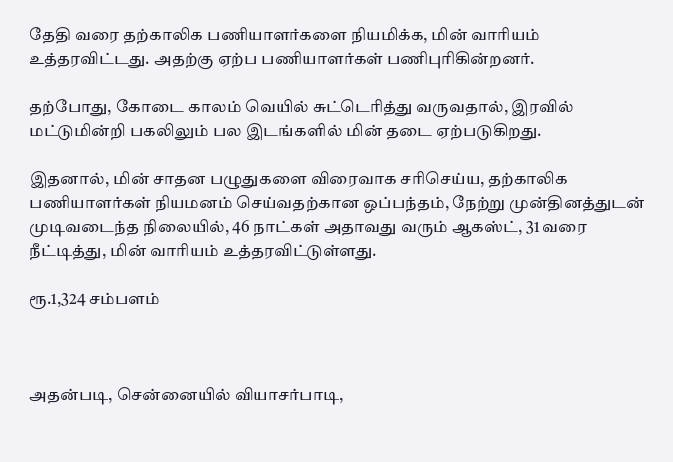தேதி வரை தற்காலிக பணியாளர்களை நியமிக்க, மின் வாரியம் உத்தரவிட்டது. அதற்கு ஏற்ப பணியாளர்கள் பணிபுரிகின்றனர்.

தற்போது, கோடை காலம் வெயில் சுட்டெரித்து வருவதால், இரவில் மட்டுமின்றி பகலிலும் பல இடங்களில் மின் தடை ஏற்படுகிறது.

இதனால், மின் சாதன பழுதுகளை விரைவாக சரிசெய்ய, தற்காலிக பணியாளர்கள் நியமனம் செய்வதற்கான ஒப்பந்தம், நேற்று முன்தினத்துடன் முடிவடைந்த நிலையில், 46 நாட்கள் அதாவது வரும் ஆகஸ்ட், 31 வரை நீட்டித்து, மின் வாரியம் உத்தரவிட்டுள்ளது.

ரூ.1,324 சம்பளம்



அதன்படி, சென்னையில் வியாசர்பாடி,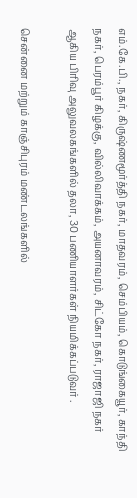எம்.கே.பி., நகர், கிருஷ்ணமூர்த்தி நகர், மாதவரம், செம்பியம், கொடுங்கையூர், காந்தி நகர், பெரம்பூர் கிழக்கு, வில்லிவாக்கம், அயனாவரம், சிட்கோ நகர், ராஜாஜி நகர் ஆகிய பிரிவு அலுவலகங்களில் தலா, 30 பணியாளர்கள் நியமிக்கப்படுவர் .

சென்னை மற்றும் காஞ்சிபுரம் மண்டலங்களில்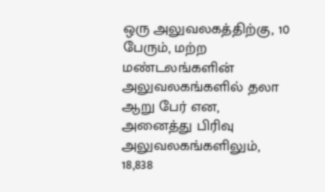ஒரு அலுவலகத்திற்கு, 10 பேரும், மற்ற மண்டலங்களின் அலுவலகங்களில் தலா ஆறு பேர் என, அனைத்து பிரிவு அலுவலகங்களிலும், 18,838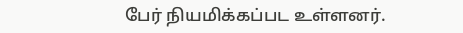பேர் நியமிக்கப்பட உள்ளனர்.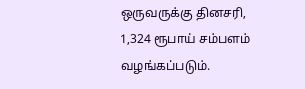ஒருவருக்கு தினசரி, 1,324 ரூபாய் சம்பளம் வழங்கப்படும்.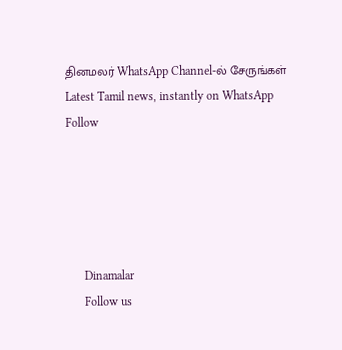தினமலர் WhatsApp Channel-ல் சேருங்கள்
Latest Tamil news, instantly on WhatsApp
Follow





      Dinamalar
      Follow us